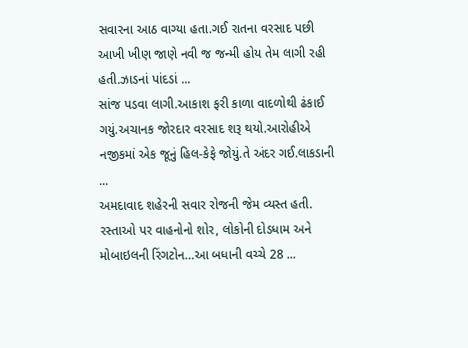સવારના આઠ વાગ્યા હતા.ગઈ રાતના વરસાદ પછી આખી ખીણ જાણે નવી જ જન્મી હોય તેમ લાગી રહી હતી.ઝાડનાં પાંદડાં ...
સાંજ પડવા લાગી.આકાશ ફરી કાળા વાદળોથી ઢંકાઈ ગયું.અચાનક જોરદાર વરસાદ શરૂ થયો.આરોહીએ નજીકમાં એક જૂનું હિલ-કેફે જોયું.તે અંદર ગઈ.લાકડાની ...
અમદાવાદ શહેરની સવાર રોજની જેમ વ્યસ્ત હતી. રસ્તાઓ પર વાહનોનો શોર, લોકોની દોડધામ અને મોબાઇલની રિંગટોન…આ બધાની વચ્ચે 28 ...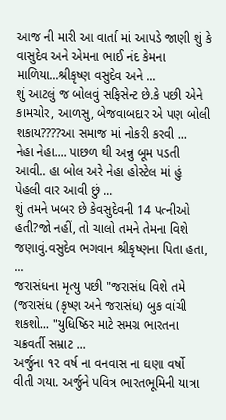આજ ની મારી આ વાર્તા માં આપડે જાણી શું કે વાસુદેવ અને એમના ભાઈ નંદ કેમના માળિયા...શ્રીકૃષ્ણ વસુદેવ અને ...
શું આટલું જ બોલવું સફિસેન્ટ છે.કે પછી એને કામચોર, આળસુ, બેજવાબદાર એ પણ બોલી શકાય????આ સમાજ માં નોકરી કરવી ...
નેહા નેહા.... પાછળ થી અન્નુ બૂમ પડતી આવી.. હા બોલ અરે નેહા હોસ્ટેલ માં હું પેહલી વાર આવી છું ...
શું તમને ખબર છે કેવસુદેવની 14 પત્નીઓ હતી?જો નહીં, તો ચાલો તમને તેમના વિશે જણાવું.વસુદેવ ભગવાન શ્રીકૃષ્ણના પિતા હતા, ...
જરાસંધના મૃત્યુ પછી "જરાસંધ વિશે તમે (જરાસંધ (કૃષ્ણ અને જરાસંધ) બુક વાંચી શકશો... "યુધિષ્ઠિર માટે સમગ્ર ભારતના ચક્રવર્તી સમ્રાટ ...
અર્જુના ૧૨ વર્ષ ના વનવાસ ના ઘણા વર્ષો વીતી ગયા. અર્જુને પવિત્ર ભારતભૂમિની યાત્રા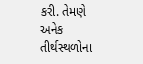કરી. તેમણે અનેક તીર્થસ્થળોના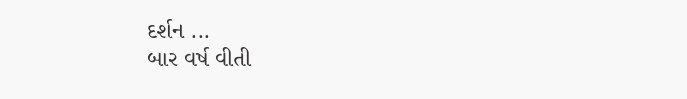દર્શન ...
બાર વર્ષ વીતી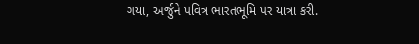ગયા, અર્જુને પવિત્ર ભારતભૂમિ પર યાત્રા કરી.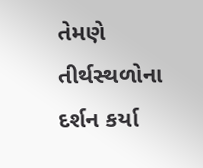તેમણે તીર્થસ્થળોના દર્શન કર્યા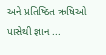અને પ્રતિષ્ઠિત ઋષિઓ પાસેથી જ્ઞાન ...